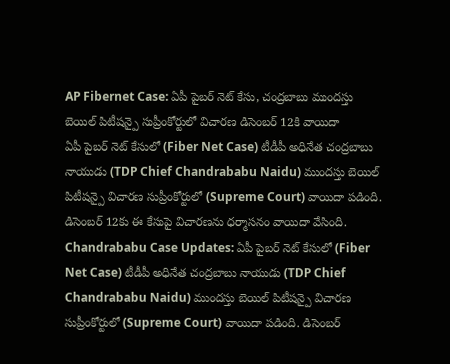AP Fibernet Case: ఏపీ పైబర్ నెట్ కేసు, చంద్రబాబు ముందస్తు బెయిల్ పిటీషన్పై సుప్రీంకోర్టులో విచారణ డిసెంబర్ 12కి వాయిదా
ఏపీ పైబర్ నెట్ కేసులో (Fiber Net Case) టీడీపీ అధినేత చంద్రబాబు నాయుడు (TDP Chief Chandrababu Naidu) ముందస్తు బెయిల్ పిటీషన్పై విచారణ సుప్రీంకోర్టులో (Supreme Court) వాయిదా పడింది. డిసెంబర్ 12కు ఈ కేసుపై విచారణను ధర్మాసనం వాయిదా వేసింది.
Chandrababu Case Updates: ఏపీ పైబర్ నెట్ కేసులో (Fiber Net Case) టీడీపీ అధినేత చంద్రబాబు నాయుడు (TDP Chief Chandrababu Naidu) ముందస్తు బెయిల్ పిటీషన్పై విచారణ సుప్రీంకోర్టులో (Supreme Court) వాయిదా పడింది. డిసెంబర్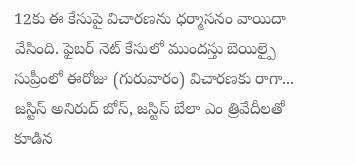12కు ఈ కేసుపై విచారణను ధర్మాసనం వాయిదా వేసింది. ఫైబర్ నెట్ కేసులో ముందస్తు బెయిల్పై సుప్రీంలో ఈరోజు (గురువారం) విచారణకు రాగా... జస్టిస్ అనిరుద్ బోస్, జస్టిస్ బేలా ఎం త్రివేదీలతో కూడిన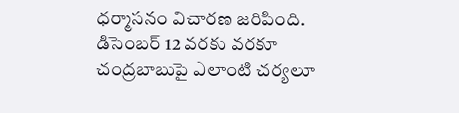ధర్మాసనం విచారణ జరిపింది.
డిసెంబర్ 12 వరకు వరకూ చంద్రబాబుపై ఎలాంటి చర్యలూ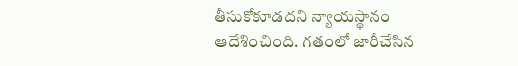తీసుకోకూడదని న్యాయస్థానం ఆదేశించింది. గతంలో జారీచేసిన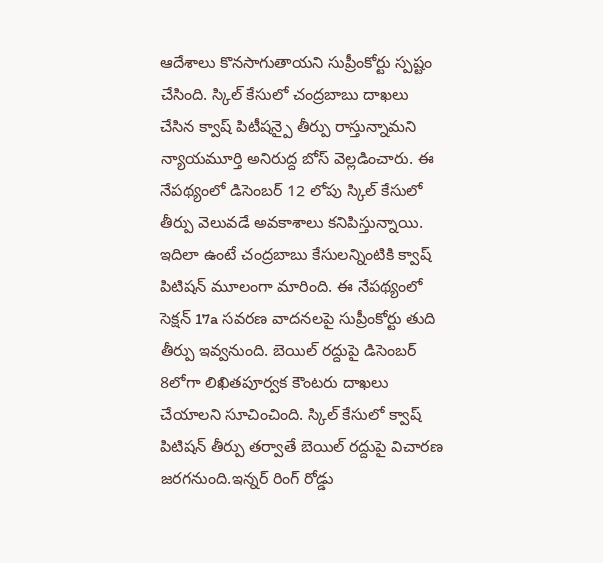ఆదేశాలు కొనసాగుతాయని సుప్రీంకోర్టు స్పష్టం చేసింది. స్కిల్ కేసులో చంద్రబాబు దాఖలు చేసిన క్వాష్ పిటీషన్పై తీర్పు రాస్తున్నామని న్యాయమూర్తి అనిరుద్ద బోస్ వెల్లడించారు. ఈ నేపథ్యంలో డిసెంబర్ 12 లోపు స్కిల్ కేసులో తీర్పు వెలువడే అవకాశాలు కనిపిస్తున్నాయి.
ఇదిలా ఉంటే చంద్రబాబు కేసులన్నింటికి క్వాష్ పిటిషన్ మూలంగా మారింది. ఈ నేపథ్యంలో సెక్షన్ 17a సవరణ వాదనలపై సుప్రీంకోర్టు తుది తీర్పు ఇవ్వనుంది. బెయిల్ రద్దుపై డిసెంబర్ 8లోగా లిఖితపూర్వక కౌంటరు దాఖలు చేయాలని సూచించింది. స్కిల్ కేసులో క్వాష్ పిటిషన్ తీర్పు తర్వాతే బెయిల్ రద్దుపై విచారణ జరగనుంది.ఇన్నర్ రింగ్ రోడ్డు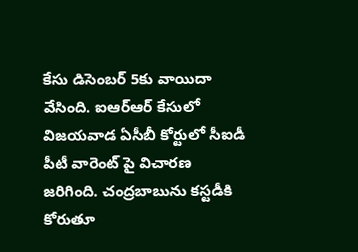కేసు డిసెంబర్ 5కు వాయిదా వేసింది. ఐఆర్ఆర్ కేసులో విజయవాడ ఏసీబీ కోర్టులో సీఐడీ పీటీ వారెంట్ పై విచారణ జరిగింది. చంద్రబాబును కస్టడీకి కోరుతూ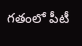గతంలో పీటీ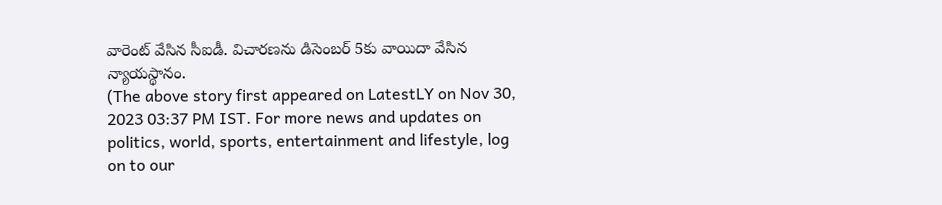వారెంట్ వేసిన సీఐడీ. విచారణను డిసెంబర్ 5కు వాయిదా వేసిన న్యాయస్థానం.
(The above story first appeared on LatestLY on Nov 30, 2023 03:37 PM IST. For more news and updates on politics, world, sports, entertainment and lifestyle, log on to our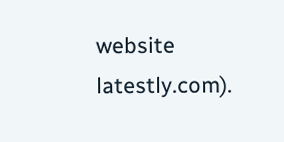website latestly.com).